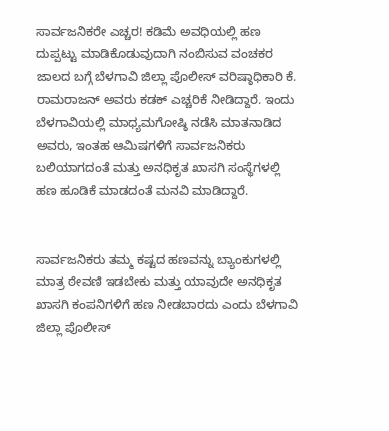ಸಾರ್ವಜನಿಕರೇ ಎಚ್ಚರ! ಕಡಿಮೆ ಅವಧಿಯಲ್ಲಿ ಹಣ ದುಪ್ಪಟ್ಟು ಮಾಡಿಕೊಡುವುದಾಗಿ ನಂಬಿಸುವ ವಂಚಕರ ಜಾಲದ ಬಗ್ಗೆ ಬೆಳಗಾವಿ ಜಿಲ್ಲಾ ಪೊಲೀಸ್ ವರಿಷ್ಠಾಧಿಕಾರಿ ಕೆ. ರಾಮರಾಜನ್ ಅವರು ಕಡಕ್ ಎಚ್ಚರಿಕೆ ನೀಡಿದ್ದಾರೆ. ಇಂದು ಬೆಳಗಾವಿಯಲ್ಲಿ ಮಾಧ್ಯಮಗೋಷ್ಠಿ ನಡೆಸಿ ಮಾತನಾಡಿದ ಅವರು, ಇಂತಹ ಆಮಿಷಗಳಿಗೆ ಸಾರ್ವಜನಿಕರು ಬಲಿಯಾಗದಂತೆ ಮತ್ತು ಅನಧಿಕೃತ ಖಾಸಗಿ ಸಂಸ್ಥೆಗಳಲ್ಲಿ ಹಣ ಹೂಡಿಕೆ ಮಾಡದಂತೆ ಮನವಿ ಮಾಡಿದ್ದಾರೆ.


ಸಾರ್ವಜನಿಕರು ತಮ್ಮ ಕಷ್ಟದ ಹಣವನ್ನು ಬ್ಯಾಂಕುಗಳಲ್ಲಿ ಮಾತ್ರ ಠೇವಣಿ ಇಡಬೇಕು ಮತ್ತು ಯಾವುದೇ ಅನಧಿಕೃತ ಖಾಸಗಿ ಕಂಪನಿಗಳಿಗೆ ಹಣ ನೀಡಬಾರದು ಎಂದು ಬೆಳಗಾವಿ ಜಿಲ್ಲಾ ಪೊಲೀಸ್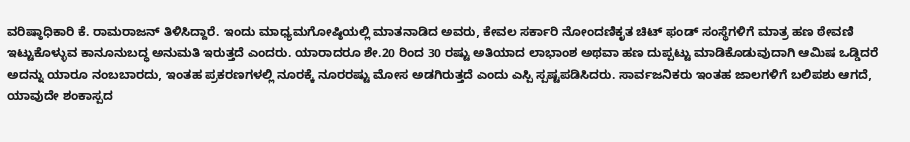ವರಿಷ್ಠಾಧಿಕಾರಿ ಕೆ. ರಾಮರಾಜನ್ ತಿಳಿಸಿದ್ದಾರೆ. ಇಂದು ಮಾಧ್ಯಮಗೋಷ್ಠಿಯಲ್ಲಿ ಮಾತನಾಡಿದ ಅವರು, ಕೇವಲ ಸರ್ಕಾರಿ ನೋಂದಣಿಕೃತ ಚಿಟ್ ಫಂಡ್ ಸಂಸ್ಥೆಗಳಿಗೆ ಮಾತ್ರ ಹಣ ಠೇವಣಿ ಇಟ್ಟುಕೊಳ್ಳುವ ಕಾನೂನುಬದ್ಧ ಅನುಮತಿ ಇರುತ್ತದೆ ಎಂದರು. ಯಾರಾದರೂ ಶೇ.20 ರಿಂದ 30 ರಷ್ಟು ಅತಿಯಾದ ಲಾಭಾಂಶ ಅಥವಾ ಹಣ ದುಪ್ಪಟ್ಟು ಮಾಡಿಕೊಡುವುದಾಗಿ ಆಮಿಷ ಒಡ್ಡಿದರೆ ಅದನ್ನು ಯಾರೂ ನಂಬಬಾರದು, ಇಂತಹ ಪ್ರಕರಣಗಳಲ್ಲಿ ನೂರಕ್ಕೆ ನೂರರಷ್ಟು ಮೋಸ ಅಡಗಿರುತ್ತದೆ ಎಂದು ಎಸ್ಪಿ ಸ್ಪಷ್ಟಪಡಿಸಿದರು. ಸಾರ್ವಜನಿಕರು ಇಂತಹ ಜಾಲಗಳಿಗೆ ಬಲಿಪಶು ಆಗದೆ, ಯಾವುದೇ ಶಂಕಾಸ್ಪದ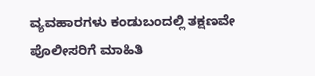ವ್ಯವಹಾರಗಳು ಕಂಡುಬಂದಲ್ಲಿ ತಕ್ಷಣವೇ ಪೊಲೀಸರಿಗೆ ಮಾಹಿತಿ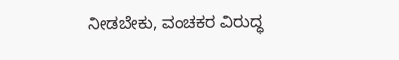ನೀಡಬೇಕು, ವಂಚಕರ ವಿರುದ್ಧ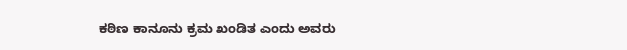ಕಠಿಣ ಕಾನೂನು ಕ್ರಮ ಖಂಡಿತ ಎಂದು ಅವರು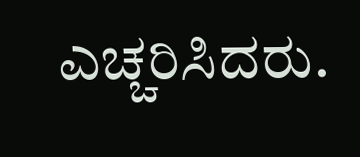ಎಚ್ಚರಿಸಿದರು.